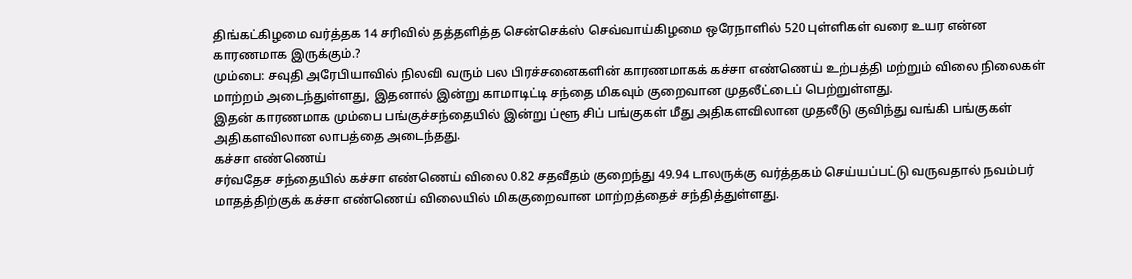திங்கட்கிழமை வர்த்தக 14 சரிவில் தத்தளித்த சென்செக்ஸ் செவ்வாய்கிழமை ஒரேநாளில் 520 புள்ளிகள் வரை உயர என்ன காரணமாக இருக்கும்.?
மும்பை: சவுதி அரேபியாவில் நிலவி வரும் பல பிரச்சனைகளின் காரணமாகக் கச்சா எண்ணெய் உற்பத்தி மற்றும் விலை நிலைகள் மாற்றம் அடைந்துள்ளது, இதனால் இன்று காமாடிட்டி சந்தை மிகவும் குறைவான முதலீட்டைப் பெற்றுள்ளது.
இதன் காரணமாக மும்பை பங்குச்சந்தையில் இன்று ப்ளூ சிப் பங்குகள் மீது அதிகளவிலான முதலீடு குவிந்து வங்கி பங்குகள் அதிகளவிலான லாபத்தை அடைந்தது.
கச்சா எண்ணெய்
சர்வதேச சந்தையில் கச்சா எண்ணெய் விலை 0.82 சதவீதம் குறைந்து 49.94 டாலருக்கு வர்த்தகம் செய்யப்பட்டு வருவதால் நவம்பர் மாதத்திற்குக் கச்சா எண்ணெய் விலையில் மிககுறைவான மாற்றத்தைச் சந்தித்துள்ளது.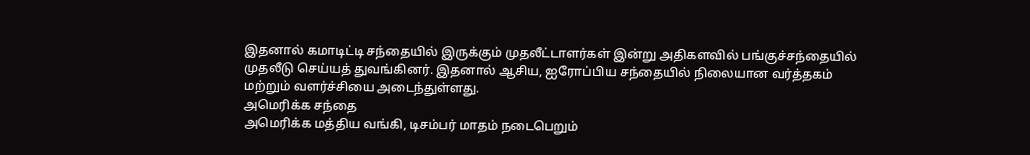இதனால் கமாடிட்டி சந்தையில் இருக்கும் முதலீட்டாளர்கள் இன்று அதிகளவில் பங்குச்சந்தையில் முதலீடு செய்யத் துவங்கினர். இதனால் ஆசிய, ஐரோப்பிய சந்தையில் நிலையான வர்த்தகம் மற்றும் வளர்ச்சியை அடைந்துள்ளது.
அமெரிக்க சந்தை
அமெரிக்க மத்திய வங்கி, டிசம்பர் மாதம் நடைபெறும்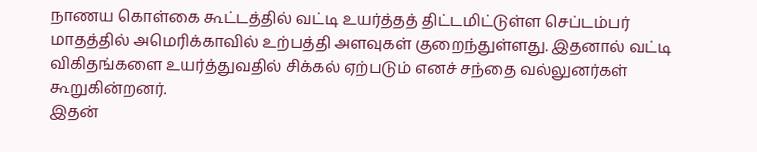நாணய கொள்கை கூட்டத்தில் வட்டி உயர்த்தத் திட்டமிட்டுள்ள செப்டம்பர் மாதத்தில் அமெரிக்காவில் உற்பத்தி அளவுகள் குறைந்துள்ளது. இதனால் வட்டி விகிதங்களை உயர்த்துவதில் சிக்கல் ஏற்படும் எனச் சந்தை வல்லுனர்கள் கூறுகின்றனர்.
இதன்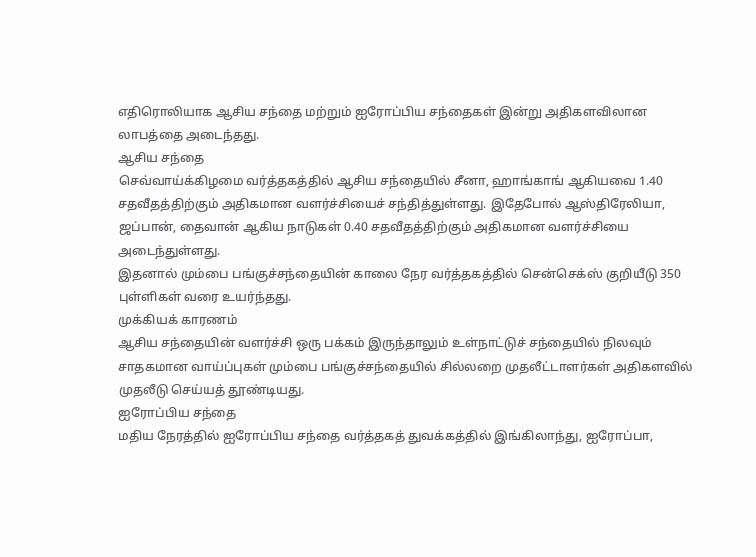எதிரொலியாக ஆசிய சந்தை மற்றும் ஐரோப்பிய சந்தைகள் இன்று அதிகளவிலான லாபத்தை அடைந்தது.
ஆசிய சந்தை
செவ்வாய்க்கிழமை வர்த்தகத்தில் ஆசிய சந்தையில் சீனா, ஹாங்காங் ஆகியவை 1.40 சதவீதத்திற்கும் அதிகமான வளர்ச்சியைச் சந்தித்துள்ளது. இதேபோல் ஆஸ்திரேலியா, ஜப்பான், தைவான் ஆகிய நாடுகள் 0.40 சதவீதத்திற்கும் அதிகமான வளர்ச்சியை அடைந்துள்ளது.
இதனால் மும்பை பங்குச்சந்தையின் காலை நேர வர்த்தகத்தில் சென்செக்ஸ் குறியீடு 350 புள்ளிகள் வரை உயர்ந்தது.
முக்கியக் காரணம்
ஆசிய சந்தையின் வளர்ச்சி ஒரு பக்கம் இருந்தாலும் உள்நாட்டுச் சந்தையில் நிலவும் சாதகமான வாய்ப்புகள் மும்பை பங்குச்சந்தையில் சில்லறை முதலீட்டாளர்கள் அதிகளவில் முதலீடு செய்யத் தூண்டியது.
ஐரோப்பிய சந்தை
மதிய நேரத்தில் ஐரோப்பிய சந்தை வர்த்தகத் துவக்கத்தில் இங்கிலாந்து, ஐரோப்பா,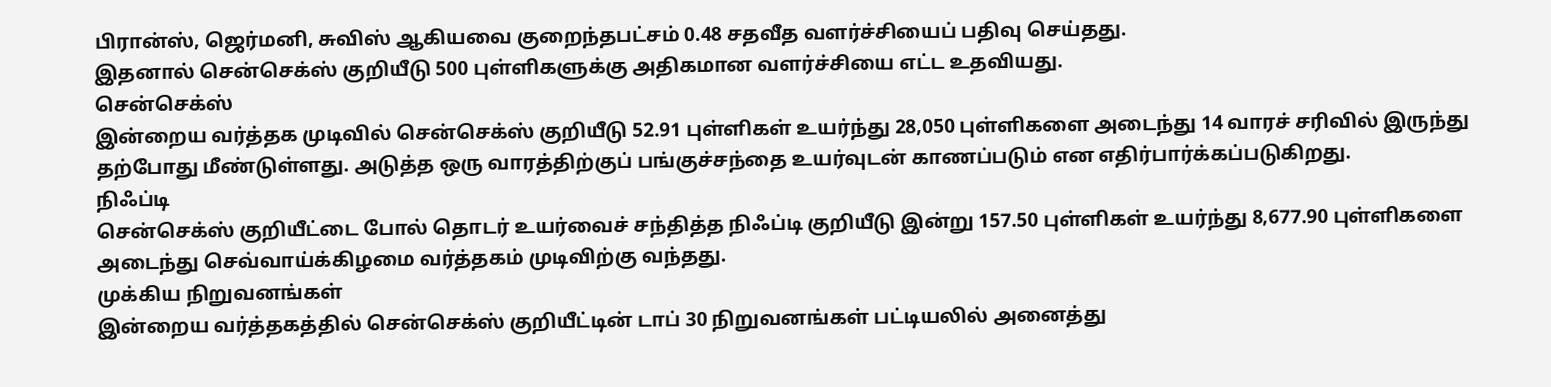பிரான்ஸ், ஜெர்மனி, சுவிஸ் ஆகியவை குறைந்தபட்சம் 0.48 சதவீத வளர்ச்சியைப் பதிவு செய்தது.
இதனால் சென்செக்ஸ் குறியீடு 500 புள்ளிகளுக்கு அதிகமான வளர்ச்சியை எட்ட உதவியது.
சென்செக்ஸ்
இன்றைய வர்த்தக முடிவில் சென்செக்ஸ் குறியீடு 52.91 புள்ளிகள் உயர்ந்து 28,050 புள்ளிகளை அடைந்து 14 வாரச் சரிவில் இருந்து தற்போது மீண்டுள்ளது. அடுத்த ஒரு வாரத்திற்குப் பங்குச்சந்தை உயர்வுடன் காணப்படும் என எதிர்பார்க்கப்படுகிறது.
நிஃப்டி
சென்செக்ஸ் குறியீட்டை போல் தொடர் உயர்வைச் சந்தித்த நிஃப்டி குறியீடு இன்று 157.50 புள்ளிகள் உயர்ந்து 8,677.90 புள்ளிகளை அடைந்து செவ்வாய்க்கிழமை வர்த்தகம் முடிவிற்கு வந்தது.
முக்கிய நிறுவனங்கள்
இன்றைய வர்த்தகத்தில் சென்செக்ஸ் குறியீட்டின் டாப் 30 நிறுவனங்கள் பட்டியலில் அனைத்து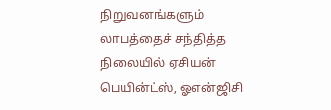நிறுவனங்களும் லாபத்தைச் சந்தித்த நிலையில் ஏசியன் பெயின்ட்ஸ், ஓஎன்ஜிசி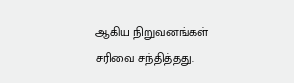ஆகிய நிறுவனங்கள் சரிவை சந்தித்தது.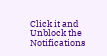Click it and Unblock the Notifications